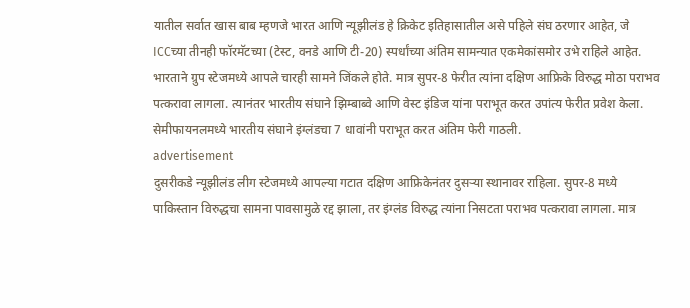यातील सर्वात खास बाब म्हणजे भारत आणि न्यूझीलंड हे क्रिकेट इतिहासातील असे पहिले संघ ठरणार आहेत, जे ICCच्या तीनही फॉरमॅटच्या (टेस्ट, वनडे आणि टी-20) स्पर्धांच्या अंतिम सामन्यात एकमेकांसमोर उभे राहिले आहेत.
भारताने ग्रुप स्टेजमध्ये आपले चारही सामने जिंकले होते. मात्र सुपर-8 फेरीत त्यांना दक्षिण आफ्रिके विरुद्ध मोठा पराभव पत्करावा लागला. त्यानंतर भारतीय संघाने झिम्बाब्वे आणि वेस्ट इंडिज यांना पराभूत करत उपांत्य फेरीत प्रवेश केला. सेमीफायनलमध्ये भारतीय संघाने इंग्लंडचा 7 धावांनी पराभूत करत अंतिम फेरी गाठली.
advertisement
दुसरीकडे न्यूझीलंड लीग स्टेजमध्ये आपल्या गटात दक्षिण आफ्रिकेनंतर दुसऱ्या स्थानावर राहिला. सुपर-8 मध्ये पाकिस्तान विरुद्धचा सामना पावसामुळे रद्द झाला, तर इंग्लंड विरुद्ध त्यांना निसटता पराभव पत्करावा लागला. मात्र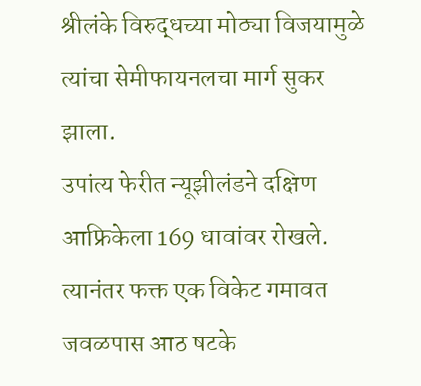श्रीलंके विरुद्धच्या मोठ्या विजयामुळे त्यांचा सेमीफायनलचा मार्ग सुकर झाला.
उपांत्य फेरीत न्यूझीलंडने दक्षिण आफ्रिकेला 169 धावांवर रोखले. त्यानंतर फक्त एक विकेट गमावत जवळपास आठ षटके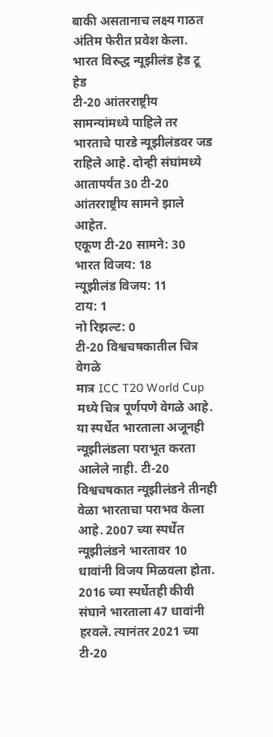बाकी असतानाच लक्ष्य गाठत अंतिम फेरीत प्रवेश केला.
भारत विरुद्ध न्यूझीलंड हेड टू हेड
टी-20 आंतरराष्ट्रीय सामन्यांमध्ये पाहिले तर भारताचे पारडे न्यूझीलंडवर जड राहिले आहे. दोन्ही संघांमध्ये आतापर्यंत 30 टी-20 आंतरराष्ट्रीय सामने झाले आहेत.
एकूण टी-20 सामने: 30
भारत विजय: 18
न्यूझीलंड विजय: 11
टाय: 1
नो रिझल्ट: 0
टी-20 विश्वचषकातील चित्र वेगळे
मात्र ICC T20 World Cup मध्ये चित्र पूर्णपणे वेगळे आहे. या स्पर्धेत भारताला अजूनही न्यूझीलंडला पराभूत करता आलेले नाही. टी-20 विश्वचषकात न्यूझीलंडने तीनही वेळा भारताचा पराभव केला आहे. 2007 च्या स्पर्धेत न्यूझीलंडने भारतावर 10 धावांनी विजय मिळवला होता. 2016 च्या स्पर्धेतही कीवी संघाने भारताला 47 धावांनी हरवले. त्यानंतर 2021 च्या टी-20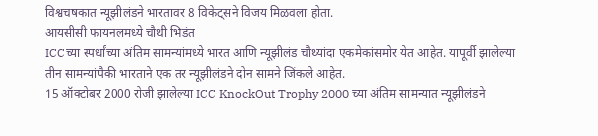विश्वचषकात न्यूझीलंडने भारतावर 8 विकेट्सने विजय मिळवला होता.
आयसीसी फायनलमध्ये चौथी भिडंत
ICCच्या स्पर्धांच्या अंतिम सामन्यांमध्ये भारत आणि न्यूझीलंड चौथ्यांदा एकमेकांसमोर येत आहेत. यापूर्वी झालेल्या तीन सामन्यांपैकी भारताने एक तर न्यूझीलंडने दोन सामने जिंकले आहेत.
15 ऑक्टोबर 2000 रोजी झालेल्या ICC KnockOut Trophy 2000 च्या अंतिम सामन्यात न्यूझीलंडने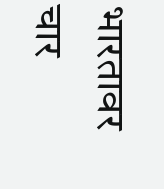भारतावर चार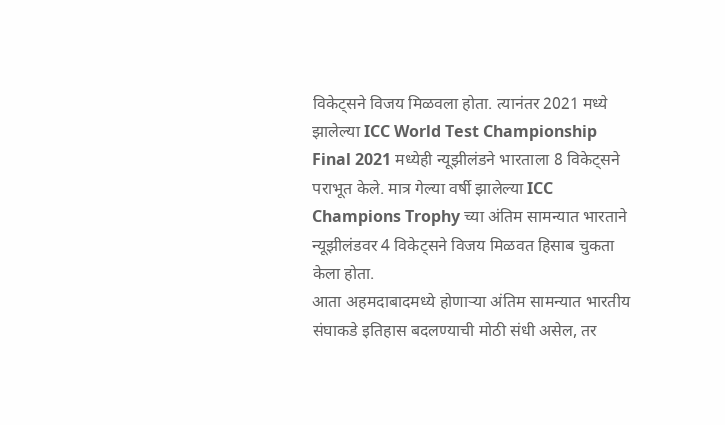विकेट्सने विजय मिळवला होता. त्यानंतर 2021 मध्ये झालेल्या ICC World Test Championship Final 2021 मध्येही न्यूझीलंडने भारताला 8 विकेट्सने पराभूत केले. मात्र गेल्या वर्षी झालेल्या ICC Champions Trophy च्या अंतिम सामन्यात भारताने न्यूझीलंडवर 4 विकेट्सने विजय मिळवत हिसाब चुकता केला होता.
आता अहमदाबादमध्ये होणाऱ्या अंतिम सामन्यात भारतीय संघाकडे इतिहास बदलण्याची मोठी संधी असेल, तर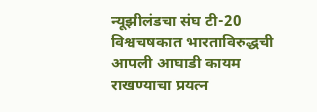न्यूझीलंडचा संघ टी-20 विश्वचषकात भारताविरुद्धची आपली आघाडी कायम राखण्याचा प्रयत्न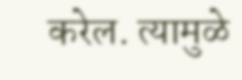करेल. त्यामुळे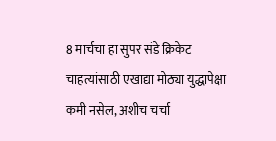8 मार्चचा हा सुपर संडे क्रिकेट चाहत्यांसाठी एखाद्या मोठ्या युद्धापेक्षा कमी नसेल, अशीच चर्चा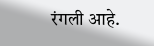रंगली आहे.